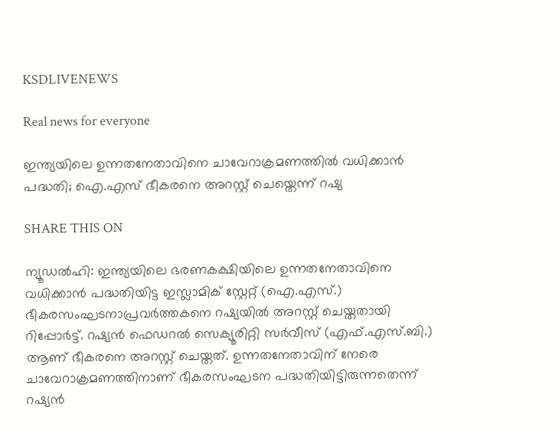KSDLIVENEWS

Real news for everyone

ഇന്ത്യയിലെ ഉന്നതനേതാവിനെ ചാവേറാക്രമണത്തില്‍ വധിക്കാന്‍ പദ്ധതി; ഐ.എസ് ഭീകരനെ അറസ്റ്റ് ചെയ്തെന്ന് റഷ്യ

SHARE THIS ON

ന്യൂഡല്‍ഹി: ഇന്ത്യയിലെ ഭരണകക്ഷിയിലെ ഉന്നതനേതാവിനെ വധിക്കാന്‍ പദ്ധതിയിട്ട ഇസ്ലാമിക് സ്റ്റേറ്റ് (ഐ.എസ്.) ഭീകരസംഘടനാപ്രവര്‍ത്തകനെ റഷ്യയില്‍ അറസ്റ്റ് ചെയ്തതായി റിപ്പോര്‍ട്ട്. റഷ്യന്‍ ഫെഡറല്‍ സെക്യൂരിറ്റി സര്‍വീസ് (എഫ്.എസ്.ബി.) ആണ് ഭീകരനെ അറസ്റ്റ് ചെയ്തത്. ഉന്നതനേതാവിന് നേരെ ചാവേറാക്രമണത്തിനാണ് ഭീകരസംഘടന പദ്ധതിയിട്ടിരുന്നതെന്ന് റഷ്യന്‍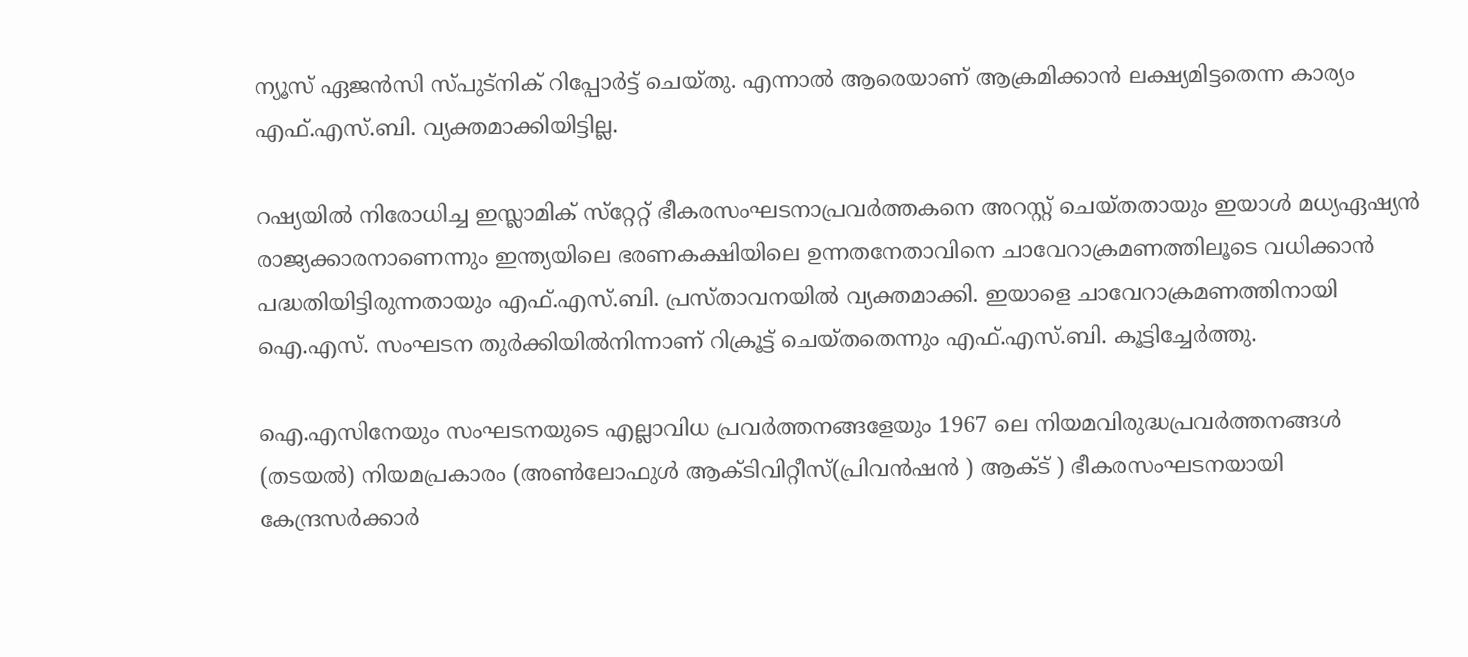ന്യൂസ് ഏജന്‍സി സ്പുട്‌നിക് റിപ്പോര്‍ട്ട് ചെയ്തു. എന്നാല്‍ ആരെയാണ് ആക്രമിക്കാന്‍ ലക്ഷ്യമിട്ടതെന്ന കാര്യം എഫ്.എസ്.ബി. വ്യക്തമാക്കിയിട്ടില്ല.

റഷ്യയില്‍ നിരോധിച്ച ഇസ്ലാമിക് സ്‌റ്റേറ്റ് ഭീകരസംഘടനാപ്രവര്‍ത്തകനെ അറസ്റ്റ് ചെയ്തതായും ഇയാള്‍ മധ്യഏഷ്യന്‍ രാജ്യക്കാരനാണെന്നും ഇന്ത്യയിലെ ഭരണകക്ഷിയിലെ ഉന്നതനേതാവിനെ ചാവേറാക്രമണത്തിലൂടെ വധിക്കാന്‍ പദ്ധതിയിട്ടിരുന്നതായും എഫ്.എസ്.ബി. പ്രസ്താവനയില്‍ വ്യക്തമാക്കി. ഇയാളെ ചാവേറാക്രമണത്തിനായി ഐ.എസ്. സംഘടന തുര്‍ക്കിയില്‍നിന്നാണ് റിക്രൂട്ട് ചെയ്തതെന്നും എഫ്.എസ്.ബി. കൂട്ടിച്ചേര്‍ത്തു.

ഐ.എസിനേയും സംഘടനയുടെ എല്ലാവിധ പ്രവര്‍ത്തനങ്ങളേയും 1967 ലെ നിയമവിരുദ്ധപ്രവര്‍ത്തനങ്ങള്‍ (തടയല്‍) നിയമപ്രകാരം (അണ്‍ലോഫുള്‍ ആക്ടിവിറ്റീസ്(പ്രിവന്‍ഷന്‍ ) ആക്ട് ) ഭീകരസംഘടനയായി കേന്ദ്രസര്‍ക്കാര്‍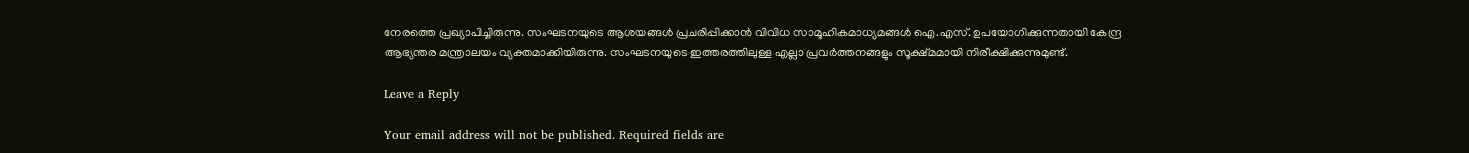നേരത്തെ പ്രഖ്യാപിച്ചിരുന്നു. സംഘടനയുടെ ആശയങ്ങള്‍ പ്രചരിപ്പിക്കാന്‍ വിവിധ സാമൂഹികമാധ്യമങ്ങള്‍ ഐ.എസ്. ഉപയോഗിക്കുന്നതായി കേന്ദ്ര ആഭ്യന്തര മന്ത്രാലയം വ്യക്തമാക്കിയിരുന്നു. സംഘടനയുടെ ഇത്തരത്തിലുള്ള എല്ലാ പ്രവര്‍ത്തനങ്ങളും സൂക്ഷ്മമായി നിരീക്ഷിക്കുന്നുമുണ്ട്.

Leave a Reply

Your email address will not be published. Required fields are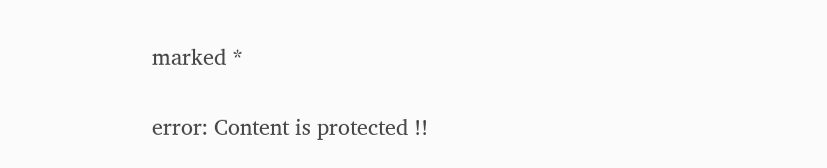marked *

error: Content is protected !!